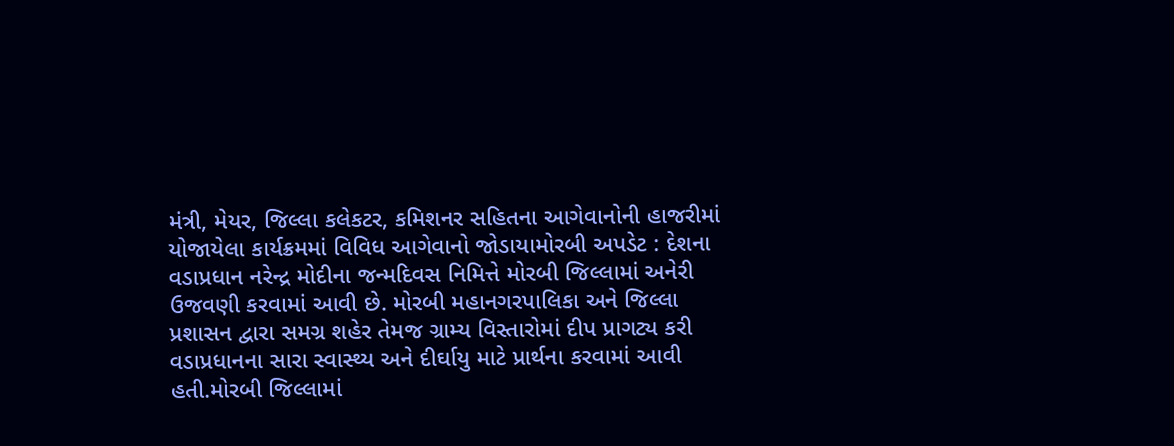મંત્રી, મેયર, જિલ્લા કલેકટર, કમિશનર સહિતના આગેવાનોની હાજરીમાં યોજાયેલા કાર્યક્રમમાં વિવિધ આગેવાનો જોડાયામોરબી અપડેટ : દેશના વડાપ્રધાન નરેન્દ્ર મોદીના જન્મદિવસ નિમિત્તે મોરબી જિલ્લામાં અનેરી ઉજવણી કરવામાં આવી છે. મોરબી મહાનગરપાલિકા અને જિલ્લા પ્રશાસન દ્વારા સમગ્ર શહેર તેમજ ગ્રામ્ય વિસ્તારોમાં દીપ પ્રાગટ્ય કરી વડાપ્રધાનના સારા સ્વાસ્થ્ય અને દીર્ઘાયુ માટે પ્રાર્થના કરવામાં આવી હતી.મોરબી જિલ્લામાં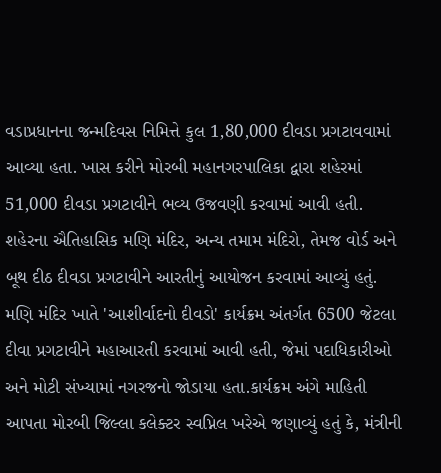વડાપ્રધાનના જન્મદિવસ નિમિત્તે કુલ 1,80,000 દીવડા પ્રગટાવવામાં આવ્યા હતા. ખાસ કરીને મોરબી મહાનગરપાલિકા દ્વારા શહેરમાં 51,000 દીવડા પ્રગટાવીને ભવ્ય ઉજવણી કરવામાં આવી હતી. શહેરના ઐતિહાસિક મણિ મંદિર, અન્ય તમામ મંદિરો, તેમજ વોર્ડ અને બૂથ દીઠ દીવડા પ્રગટાવીને આરતીનું આયોજન કરવામાં આવ્યું હતું. મણિ મંદિર ખાતે 'આશીર્વાદનો દીવડો' કાર્યક્રમ અંતર્ગત 6500 જેટલા દીવા પ્રગટાવીને મહાઆરતી કરવામાં આવી હતી, જેમાં પદાધિકારીઓ અને મોટી સંખ્યામાં નગરજનો જોડાયા હતા.કાર્યક્રમ અંગે માહિતી આપતા મોરબી જિલ્લા કલેક્ટર સ્વપ્નિલ ખરેએ જણાવ્યું હતું કે, મંત્રીની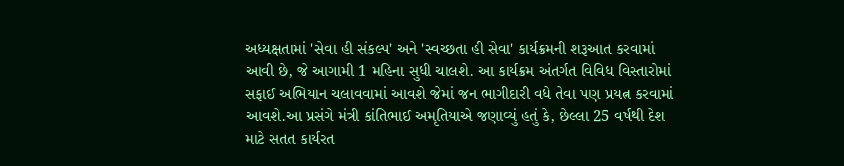અધ્યક્ષતામાં 'સેવા હી સંકલ્પ' અને 'સ્વચ્છતા હી સેવા' કાર્યક્રમની શરૂઆત કરવામાં આવી છે, જે આગામી 1 મહિના સુધી ચાલશે. આ કાર્યક્રમ અંતર્ગત વિવિધ વિસ્તારોમાં સફાઈ અભિયાન ચલાવવામાં આવશે જેમાં જન ભાગીદારી વધે તેવા પણ પ્રયત્ન કરવામાં આવશે.આ પ્રસંગે મંત્રી કાંતિભાઈ અમૃતિયાએ જણાવ્યું હતું કે, છેલ્લા 25 વર્ષથી દેશ માટે સતત કાર્યરત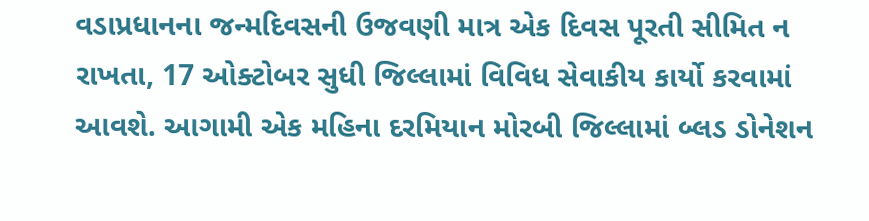વડાપ્રધાનના જન્મદિવસની ઉજવણી માત્ર એક દિવસ પૂરતી સીમિત ન રાખતા, 17 ઓક્ટોબર સુધી જિલ્લામાં વિવિધ સેવાકીય કાર્યો કરવામાં આવશે. આગામી એક મહિના દરમિયાન મોરબી જિલ્લામાં બ્લડ ડોનેશન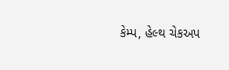કેમ્પ, હેલ્થ ચેકઅપ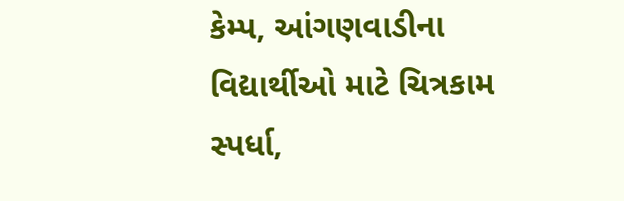કેમ્પ, આંગણવાડીના વિદ્યાર્થીઓ માટે ચિત્રકામ સ્પર્ધા,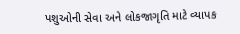પશુઓની સેવા અને લોકજાગૃતિ માટે વ્યાપક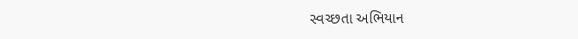સ્વચ્છતા અભિયાન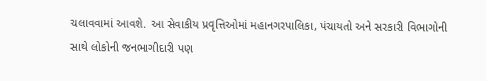ચલાવવામાં આવશે. આ સેવાકીય પ્રવૃત્તિઓમાં મહાનગરપાલિકા, પંચાયતો અને સરકારી વિભાગોની સાથે લોકોની જનભાગીદારી પણ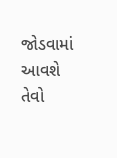જોડવામાં આવશે તેવો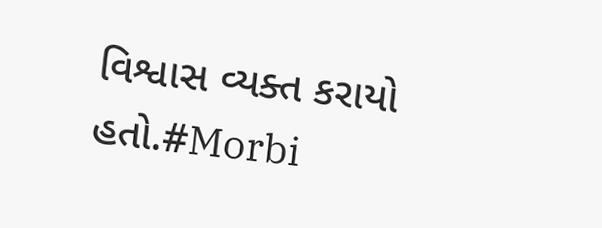વિશ્વાસ વ્યક્ત કરાયો હતો.#Morbi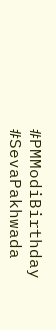#PMModiBirthday #SevaPakhwada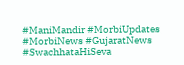#ManiMandir #MorbiUpdates #MorbiNews #GujaratNews #SwachhataHiSeva